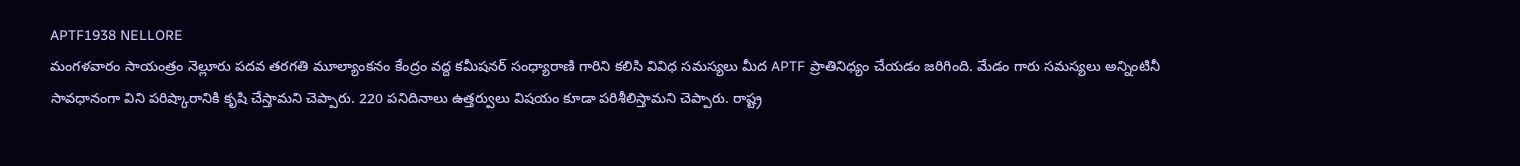APTF1938 NELLORE
మంగళవారం సాయంత్రం నెల్లూరు పదవ తరగతి మూల్యాంకనం కేంద్రం వద్ద కమీషనర్ సంధ్యారాణి గారిని కలిసి వివిధ సమస్యలు మీద APTF ప్రాతినిధ్యం చేయడం జరిగింది. మేడం గారు సమస్యలు అన్నింటినీ సావధానంగా విని పరిష్కారానికి కృషి చేస్తామని చెప్పారు. 220 పనిదినాలు ఉత్తర్వులు విషయం కూడా పరిశీలిస్తామని చెప్పారు. రాష్ట్ర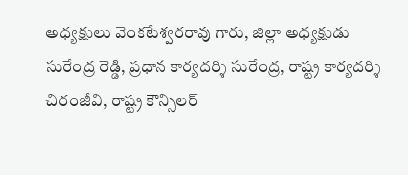అధ్యక్షులు వెంకటేశ్వరరావు గారు, జిల్లా అధ్యక్షుడు సురేంద్ర రెడ్డి, ప్రధాన కార్యదర్శి సురేంద్ర, రాష్ట్ర కార్యదర్శి చిరంజీవి, రాష్ట్ర కౌన్సిలర్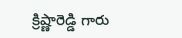క్రిష్ణారెడ్డి గారు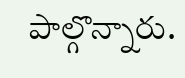పాల్గొన్నారు.